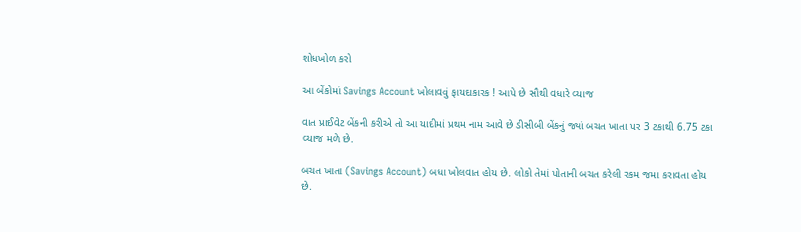શોધખોળ કરો

આ બેંકોમાં Savings Account ખોલાવવું ફાયદાકારક ! આપે છે સૌથી વધારે વ્યાજ

વાત પ્રાઈવેટ બેંકની કરીએ તો આ યાદીમાં પ્રથમ નામ આવે છે ડીસીબી બેંકનું જ્યાં બચત ખાતા પર 3 ટકાથી 6.75 ટકા વ્યાજ મળે છે.

બચત ખાતા (Savings Account) બધા ખોલવાત હોય છે. લોકો તેમાં પોતાની બચત કરેલી રકમ જમા કરાવતા હોય છે.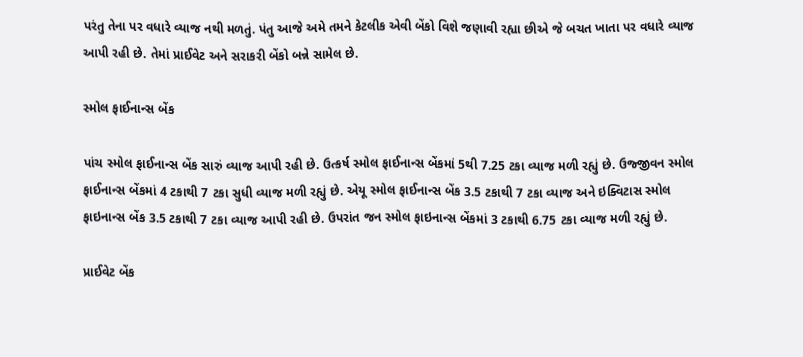પરંતુ તેના પર વધારે વ્યાજ નથી મળતું. પંતુ આજે અમે તમને કેટલીક એવી બેંકો વિશે જણાવી રહ્યા છીએ જે બચત ખાતા પર વધારે વ્યાજ આપી રહી છે. તેમાં પ્રાઈવેટ અને સરાકરી બેંકો બન્ને સામેલ છે.

સ્મોલ ફાઈનાન્સ બેંક

પાંચ સ્મોલ ફાઈનાન્સ બેંક સારું વ્યાજ આપી રહી છે. ઉત્કર્ષ સ્મોલ ફાઈનાન્સ બેંકમાં 5થી 7.25 ટકા વ્યાજ મળી રહ્યું છે. ઉજ્જીવન સ્મોલ ફાઈનાન્સ બેંકમાં 4 ટકાથી 7 ટકા સુધી વ્યાજ મળી રહ્યું છે. એયૂ સ્મોલ ફાઈનાન્સ બેંક 3.5 ટકાથી 7 ટકા વ્યાજ અને ઇક્વિટાસ સ્મોલ ફાઇનાન્સ બેંક 3.5 ટકાથી 7 ટકા વ્યાજ આપી રહી છે. ઉપરાંત જન સ્મોલ ફાઇનાન્સ બેંકમાં 3 ટકાથી 6.75 ટકા વ્યાજ મળી રહ્યું છે.

પ્રાઈવેટ બેંક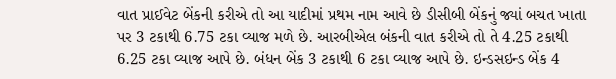વાત પ્રાઈવેટ બેંકની કરીએ તો આ યાદીમાં પ્રથમ નામ આવે છે ડીસીબી બેંકનું જ્યાં બચત ખાતા પર 3 ટકાથી 6.75 ટકા વ્યાજ મળે છે. આરબીએલ બંકની વાત કરીએ તો તે 4.25 ટકાથી 6.25 ટકા વ્યાજ આપે છે. બંધન બેંક 3 ટકાથી 6 ટકા વ્યાજ આપે છે. ઇન્ડસઇન્ડ બેંક 4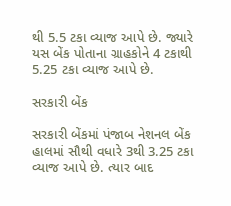થી 5.5 ટકા વ્યાજ આપે છે. જ્યારે યસ બેંક પોતાના ગ્રાહકોને 4 ટકાથી 5.25 ટકા વ્યાજ આપે છે.

સરકારી બેંક

સરકારી બેંકમાં પંજાબ નેશનલ બેંક હાલમાં સૌથી વધારે 3થી 3.25 ટકા વ્યાજ આપે છે. ત્યાર બાદ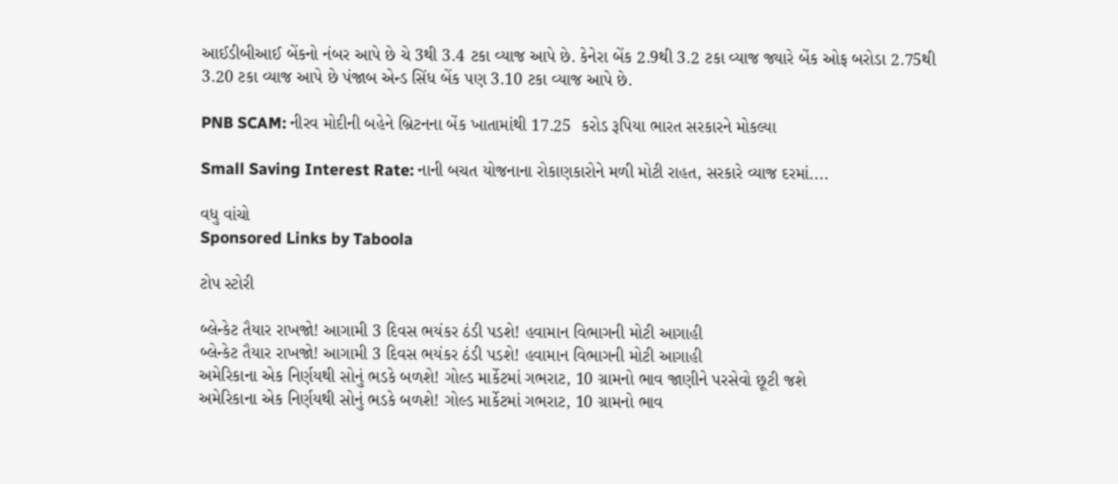આઈડીબીઆઈ બેંકનો નંબર આપે છે ચે 3થી 3.4 ટકા વ્યાજ આપે છે. કેનેરા બેંક 2.9થી 3.2 ટકા વ્યાજ જ્યારે બેંક ઓફ બરોડા 2.75થી 3.20 ટકા વ્યાજ આપે છે પંજાબ એન્ડ સિંધ બેંક પણ 3.10 ટકા વ્યાજ આપે છે.

PNB SCAM: નીરવ મોદીની બહેને બ્રિટનના બેંક ખાતામાંથી 17.25  કરોડ રૂપિયા ભારત સરકારને મોકલ્યા

Small Saving Interest Rate: નાની બચત યોજનાના રોકાણકારોને મળી મોટી રાહત, સરકારે વ્યાજ દરમાં....

વધુ વાંચો
Sponsored Links by Taboola

ટોપ સ્ટોરી

બ્લેન્કેટ તૈયાર રાખજો! આગામી 3 દિવસ ભયંકર ઠંડી પડશે! હવામાન વિભાગની મોટી આગાહી
બ્લેન્કેટ તૈયાર રાખજો! આગામી 3 દિવસ ભયંકર ઠંડી પડશે! હવામાન વિભાગની મોટી આગાહી
અમેરિકાના એક નિર્ણયથી સોનું ભડકે બળશે! ગોલ્ડ માર્કેટમાં ગભરાટ, 10 ગ્રામનો ભાવ જાણીને પરસેવો છૂટી જશે
અમેરિકાના એક નિર્ણયથી સોનું ભડકે બળશે! ગોલ્ડ માર્કેટમાં ગભરાટ, 10 ગ્રામનો ભાવ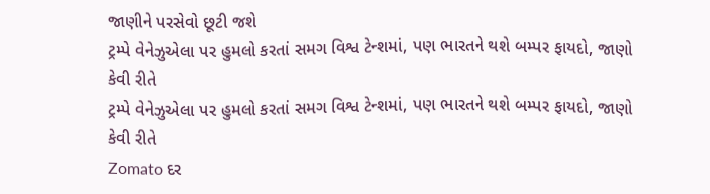જાણીને પરસેવો છૂટી જશે
ટ્રમ્પે વેનેઝુએલા પર હુમલો કરતાં સમગ વિશ્વ ટેન્શમાં, પણ ભારતને થશે બમ્પર ફાયદો, જાણો કેવી રીતે
ટ્રમ્પે વેનેઝુએલા પર હુમલો કરતાં સમગ વિશ્વ ટેન્શમાં, પણ ભારતને થશે બમ્પર ફાયદો, જાણો કેવી રીતે
Zomato દર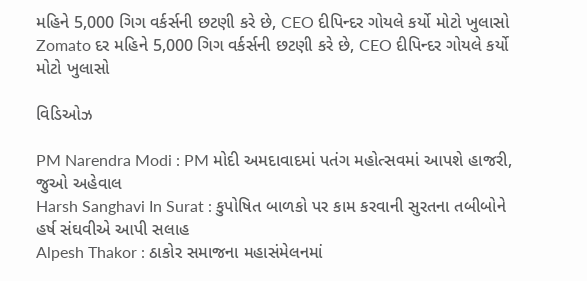મહિને 5,000 ગિગ વર્કર્સની છટણી કરે છે, CEO દીપિન્દર ગોયલે કર્યો મોટો ખુલાસો
Zomato દર મહિને 5,000 ગિગ વર્કર્સની છટણી કરે છે, CEO દીપિન્દર ગોયલે કર્યો મોટો ખુલાસો

વિડિઓઝ

PM Narendra Modi : PM મોદી અમદાવાદમાં પતંગ મહોત્સવમાં આપશે હાજરી, જુઓ અહેવાલ
Harsh Sanghavi In Surat : કુપોષિત બાળકો પર કામ કરવાની સુરતના તબીબોને હર્ષ સંઘવીએ આપી સલાહ
Alpesh Thakor : ઠાકોર સમાજના મહાસંમેલનમાં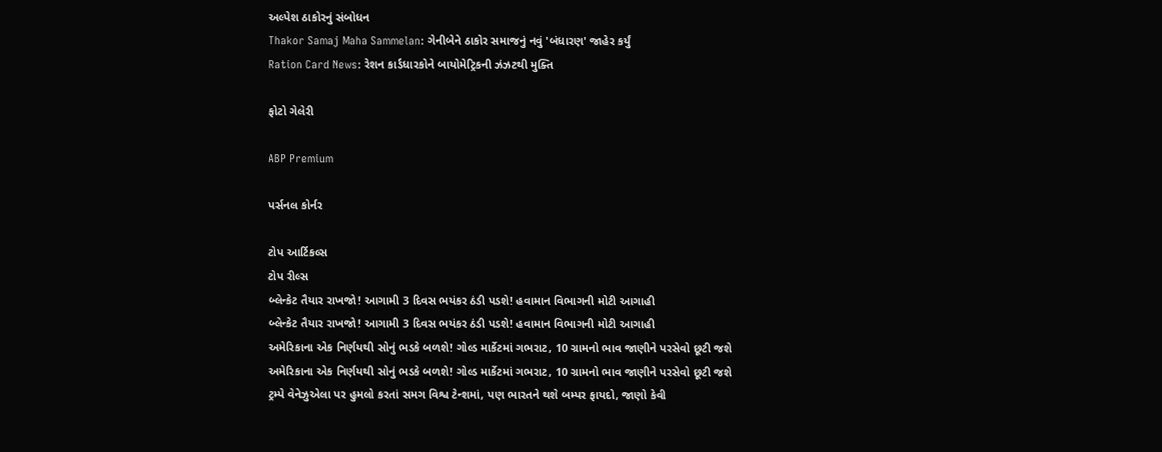અલ્પેશ ઠાકોરનું સંબોધન
Thakor Samaj Maha Sammelan: ગેનીબેને ઠાકોર સમાજનું નવું 'બંધારણ' જાહેર કર્યું
Ration Card News: રેશન કાર્ડધારકોને બાયોમેટ્રિકની ઝંઝટથી મુક્તિ

ફોટો ગેલેરી

ABP Premium

પર્સનલ કોર્નર

ટોપ આર્ટિકલ્સ
ટોપ રીલ્સ
બ્લેન્કેટ તૈયાર રાખજો! આગામી 3 દિવસ ભયંકર ઠંડી પડશે! હવામાન વિભાગની મોટી આગાહી
બ્લેન્કેટ તૈયાર રાખજો! આગામી 3 દિવસ ભયંકર ઠંડી પડશે! હવામાન વિભાગની મોટી આગાહી
અમેરિકાના એક નિર્ણયથી સોનું ભડકે બળશે! ગોલ્ડ માર્કેટમાં ગભરાટ, 10 ગ્રામનો ભાવ જાણીને પરસેવો છૂટી જશે
અમેરિકાના એક નિર્ણયથી સોનું ભડકે બળશે! ગોલ્ડ માર્કેટમાં ગભરાટ, 10 ગ્રામનો ભાવ જાણીને પરસેવો છૂટી જશે
ટ્રમ્પે વેનેઝુએલા પર હુમલો કરતાં સમગ વિશ્વ ટેન્શમાં, પણ ભારતને થશે બમ્પર ફાયદો, જાણો કેવી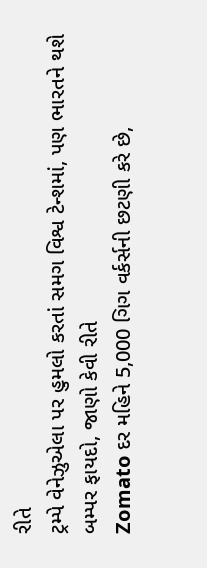રીતે
ટ્રમ્પે વેનેઝુએલા પર હુમલો કરતાં સમગ વિશ્વ ટેન્શમાં, પણ ભારતને થશે બમ્પર ફાયદો, જાણો કેવી રીતે
Zomato દર મહિને 5,000 ગિગ વર્કર્સની છટણી કરે છે,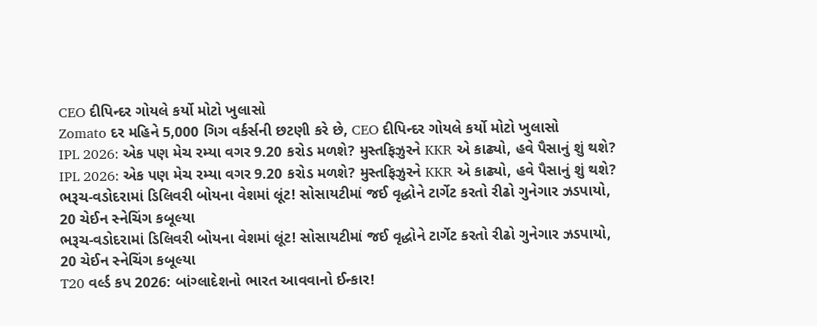CEO દીપિન્દર ગોયલે કર્યો મોટો ખુલાસો
Zomato દર મહિને 5,000 ગિગ વર્કર્સની છટણી કરે છે, CEO દીપિન્દર ગોયલે કર્યો મોટો ખુલાસો
IPL 2026: એક પણ મેચ રમ્યા વગર 9.20 કરોડ મળશે? મુસ્તફિઝુરને KKR એ કાઢ્યો, હવે પૈસાનું શું થશે?
IPL 2026: એક પણ મેચ રમ્યા વગર 9.20 કરોડ મળશે? મુસ્તફિઝુરને KKR એ કાઢ્યો, હવે પૈસાનું શું થશે?
ભરૂચ-વડોદરામાં ડિલિવરી બોયના વેશમાં લૂંટ! સોસાયટીમાં જઈ વૃદ્ધોને ટાર્ગેટ કરતો રીઢો ગુનેગાર ઝડપાયો, 20 ચેઈન સ્નેચિંગ કબૂલ્યા
ભરૂચ-વડોદરામાં ડિલિવરી બોયના વેશમાં લૂંટ! સોસાયટીમાં જઈ વૃદ્ધોને ટાર્ગેટ કરતો રીઢો ગુનેગાર ઝડપાયો, 20 ચેઈન સ્નેચિંગ કબૂલ્યા
T20 વર્લ્ડ કપ 2026: બાંગ્લાદેશનો ભારત આવવાનો ઈન્કાર!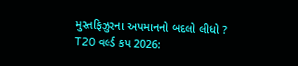મુસ્તફિઝુરના અપમાનનો બદલો લીધો ?
T20 વર્લ્ડ કપ 2026: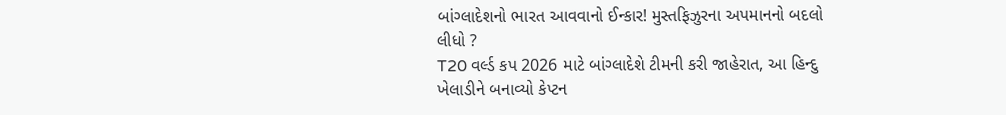બાંગ્લાદેશનો ભારત આવવાનો ઈન્કાર! મુસ્તફિઝુરના અપમાનનો બદલો લીધો ?
T20 વર્લ્ડ કપ 2026 માટે બાંગ્લાદેશે ટીમની કરી જાહેરાત, આ હિન્દુ ખેલાડીને બનાવ્યો કેપ્ટન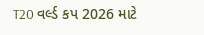T20 વર્લ્ડ કપ 2026 માટે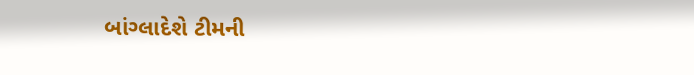બાંગ્લાદેશે ટીમની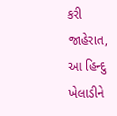કરી જાહેરાત, આ હિન્દુ ખેલાડીને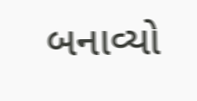બનાવ્યો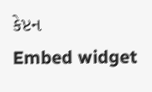કેપ્ટન
Embed widget